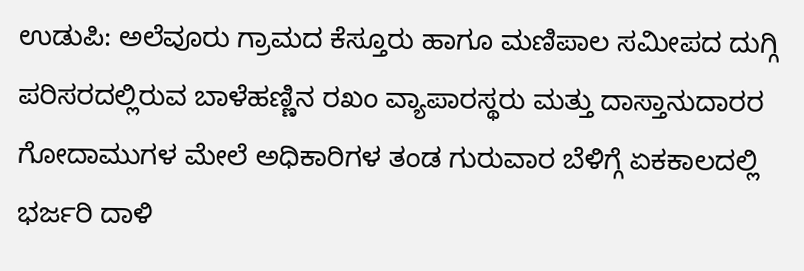ಉಡುಪಿ: ಅಲೆವೂರು ಗ್ರಾಮದ ಕೆಸ್ತೂರು ಹಾಗೂ ಮಣಿಪಾಲ ಸಮೀಪದ ದುಗ್ಗಿ ಪರಿಸರದಲ್ಲಿರುವ ಬಾಳೆಹಣ್ಣಿನ ರಖಂ ವ್ಯಾಪಾರಸ್ಥರು ಮತ್ತು ದಾಸ್ತಾನುದಾರರ ಗೋದಾಮುಗಳ ಮೇಲೆ ಅಧಿಕಾರಿಗಳ ತಂಡ ಗುರುವಾರ ಬೆಳಿಗ್ಗೆ ಏಕಕಾಲದಲ್ಲಿ ಭರ್ಜರಿ ದಾಳಿ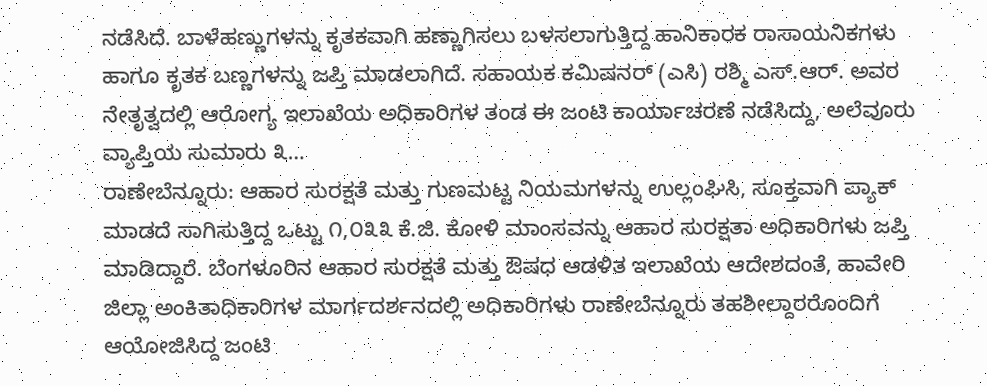ನಡೆಸಿದೆ. ಬಾಳೆಹಣ್ಣುಗಳನ್ನು ಕೃತಕವಾಗಿ ಹಣ್ಣಾಗಿಸಲು ಬಳಸಲಾಗುತ್ತಿದ್ದ ಹಾನಿಕಾರಕ ರಾಸಾಯನಿಕಗಳು ಹಾಗೂ ಕೃತಕ ಬಣ್ಣಗಳನ್ನು ಜಪ್ತಿ ಮಾಡಲಾಗಿದೆ. ಸಹಾಯಕ ಕಮಿಷನರ್ (ಎಸಿ) ರಶ್ಮಿ ಎಸ್.ಆರ್. ಅವರ ನೇತೃತ್ವದಲ್ಲಿ ಆರೋಗ್ಯ ಇಲಾಖೆಯ ಅಧಿಕಾರಿಗಳ ತಂಡ ಈ ಜಂಟಿ ಕಾರ್ಯಾಚರಣೆ ನಡೆಸಿದ್ದು, ಅಲೆವೂರು ವ್ಯಾಪ್ತಿಯ ಸುಮಾರು ೩…
ರಾಣೇಬೆನ್ನೂರು: ಆಹಾರ ಸುರಕ್ಷತೆ ಮತ್ತು ಗುಣಮಟ್ಟ ನಿಯಮಗಳನ್ನು ಉಲ್ಲಂಘಿಸಿ, ಸೂಕ್ತವಾಗಿ ಪ್ಯಾಕ್ ಮಾಡದೆ ಸಾಗಿಸುತ್ತಿದ್ದ ಒಟ್ಟು ೧,೦೩೩ ಕೆ.ಜಿ. ಕೋಳಿ ಮಾಂಸವನ್ನು ಆಹಾರ ಸುರಕ್ಷತಾ ಅಧಿಕಾರಿಗಳು ಜಪ್ತಿ ಮಾಡಿದ್ದಾರೆ. ಬೆಂಗಳೂರಿನ ಆಹಾರ ಸುರಕ್ಷತೆ ಮತ್ತು ಔಷಧ ಆಡಳಿತ ಇಲಾಖೆಯ ಆದೇಶದಂತೆ, ಹಾವೇರಿ ಜಿಲ್ಲಾ ಅಂಕಿತಾಧಿಕಾರಿಗಳ ಮಾರ್ಗದರ್ಶನದಲ್ಲಿ ಅಧಿಕಾರಿಗಳು ರಾಣೇಬೆನ್ನೂರು ತಹಶೀಲ್ದಾರರೊಂದಿಗೆ ಆಯೋಜಿಸಿದ್ದ ಜಂಟಿ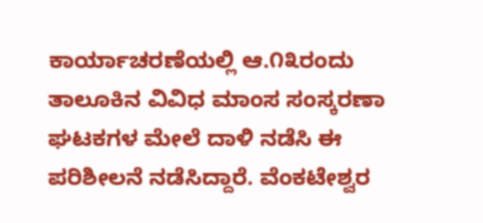ಕಾರ್ಯಾಚರಣೆಯಲ್ಲಿ ಆ.೧೩ರಂದು ತಾಲೂಕಿನ ವಿವಿಧ ಮಾಂಸ ಸಂಸ್ಕರಣಾ ಘಟಕಗಳ ಮೇಲೆ ದಾಳಿ ನಡೆಸಿ ಈ ಪರಿಶೀಲನೆ ನಡೆಸಿದ್ದಾರೆ. ವೆಂಕಟೇಶ್ವರ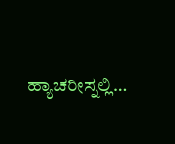ಹ್ಯಾಚರೀಸ್ನಲ್ಲಿ…